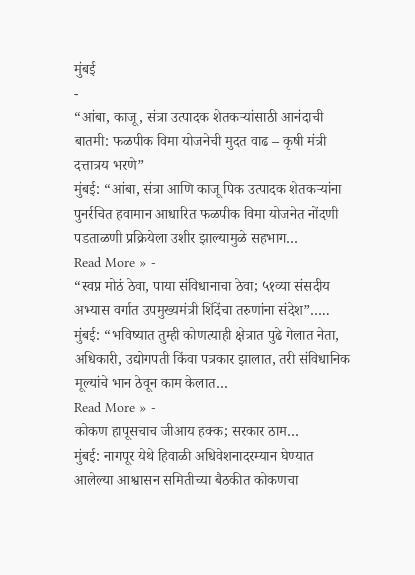मुंबई
-
“आंबा, काजू, संत्रा उत्पादक शेतकऱ्यांसाठी आनंदाची बातमी: फळपीक विमा योजनेची मुदत वाढ – कृषी मंत्री दत्तात्रय भरणे”
मुंबई: “आंबा, संत्रा आणि काजू पिक उत्पादक शेतकऱ्यांना पुनर्रचित हवामान आधारित फळपीक विमा योजनेत नोंदणी पडताळणी प्रक्रियेला उशीर झाल्यामुळे सहभाग…
Read More » -
“स्वप्न मोठं ठेवा, पाया संविधानाचा ठेवा; ५१व्या संसदीय अभ्यास वर्गात उपमुख्यमंत्री शिंदेंचा तरुणांना संदेश”…..
मुंबई: “भविष्यात तुम्ही कोणत्याही क्षेत्रात पुढे गेलात नेता, अधिकारी, उद्योगपती किंवा पत्रकार झालात, तरी संविधानिक मूल्यांचे भान ठेवून काम केलात…
Read More » -
कोकण हापूसचाच जीआय हक्क; सरकार ठाम…
मुंबई: नागपूर येथे हिवाळी अधिवेशनादरम्यान घेण्यात आलेल्या आश्वासन समितीच्या बैठकीत कोकणचा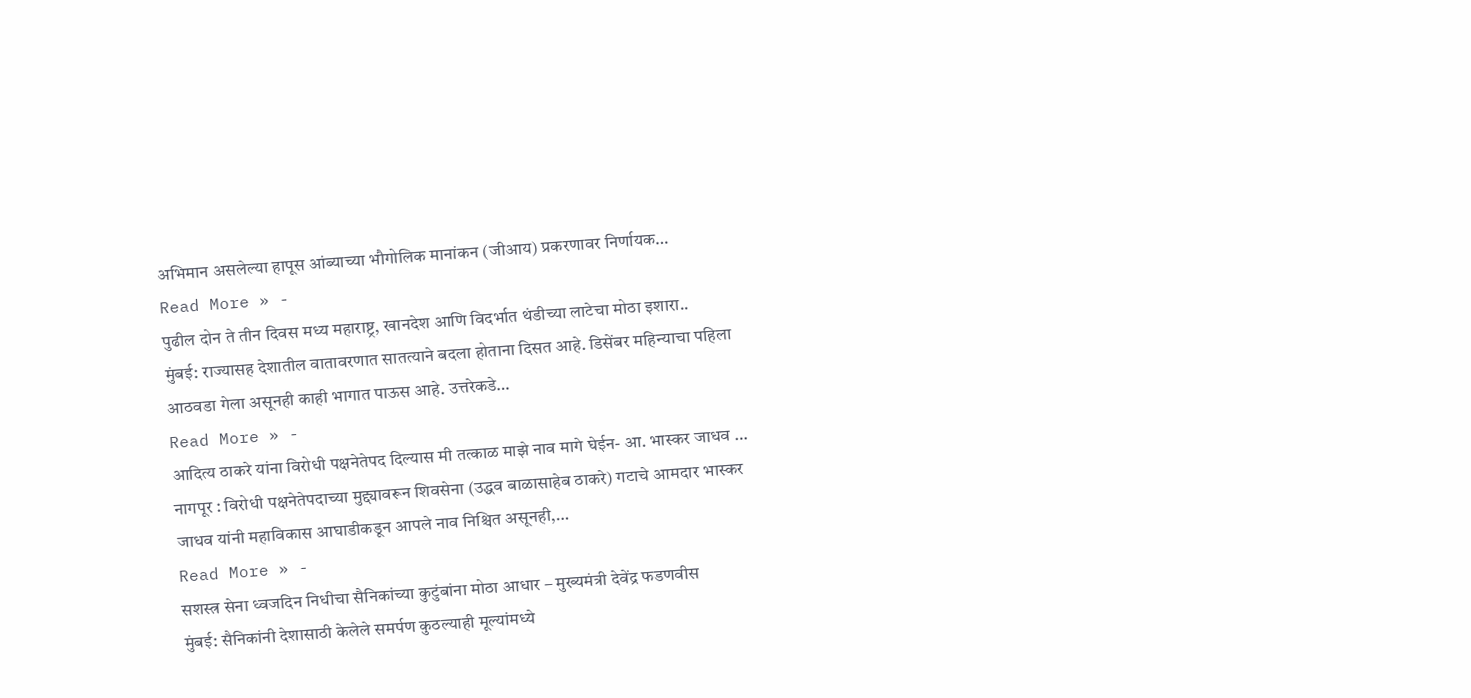अभिमान असलेल्या हापूस आंब्याच्या भौगोलिक मानांकन (जीआय) प्रकरणावर निर्णायक…
Read More » -
पुढील दोन ते तीन दिवस मध्य महाराष्ट्र, खानदेश आणि विदर्भात थंडीच्या लाटेचा मोठा इशारा..
मुंबई: राज्यासह देशातील वातावरणात सातत्याने बदला होताना दिसत आहे. डिसेंबर महिन्याचा पहिला आठवडा गेला असूनही काही भागात पाऊस आहे. उत्तरेकडे…
Read More » -
आदित्य ठाकरे यांना विरोधी पक्षनेतेपद दिल्यास मी तत्काळ माझे नाव मागे घेईन- आ. भास्कर जाधव …
नागपूर : विरोधी पक्षनेतेपदाच्या मुद्द्यावरून शिवसेना (उद्धव बाळासाहेब ठाकरे) गटाचे आमदार भास्कर जाधव यांनी महाविकास आघाडीकडून आपले नाव निश्चित असूनही,…
Read More » -
सशस्त्र सेना ध्वजदिन निधीचा सैनिकांच्या कुटुंबांना मोठा आधार – मुख्यमंत्री देवेंद्र फडणवीस
मुंबई: सैनिकांनी देशासाठी केलेले समर्पण कुठल्याही मूल्यांमध्ये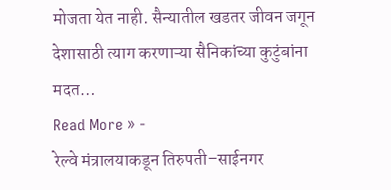मोजता येत नाही. सैन्यातील खडतर जीवन जगून देशासाठी त्याग करणाऱ्या सैनिकांच्या कुटुंबांना मदत…
Read More » -
रेल्वे मंत्रालयाकडून तिरुपती–साईनगर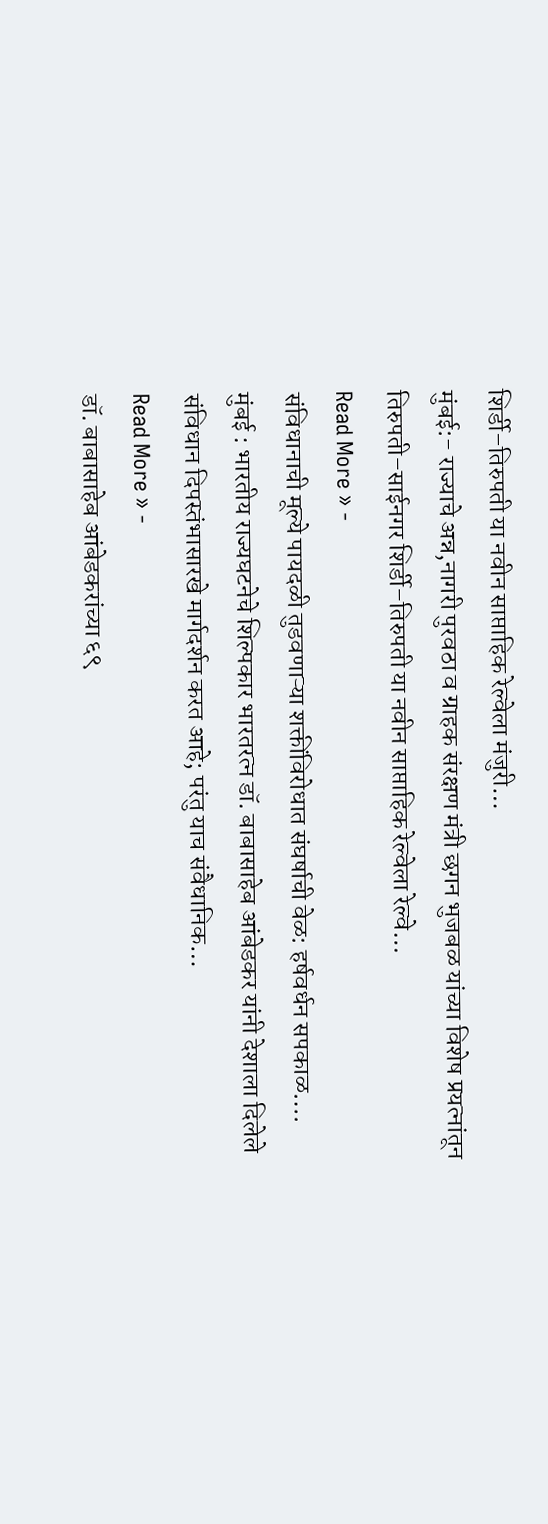शिर्डी–तिरुपती या नवीन साप्ताहिक रेल्वेला मंजुरी…
मुंबई:- राज्याचे अन्न,नागरी पुरवठा व ग्राहक संरक्षण मंत्री छगन भुजबळ यांच्या विशेष प्रयत्नांतून तिरुपती–साईनगर शिर्डी–तिरुपती या नवीन साप्ताहिक रेल्वेला रेल्वे…
Read More » -
संविधानाची मूल्ये पायदळी तुडवणाऱ्या शक्तींविरोधात संघर्षाची वेळ: हर्षवर्धन सपकाळ….
मुंबई : भारतीय राज्यघटनेचे शिल्पकार भारतरत्न डॉ. बाबासाहेब आंबेडकर यांनी देशाला दिलेले संविधान दिपस्तंभासारखे मार्गदर्शन करत आहे; परंतु याच संवैधानिक…
Read More » -
डॉ. बाबासाहेब आंबेडकरांच्या ६९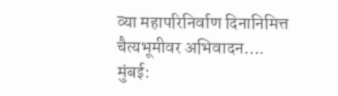व्या महापरिनिर्वाण दिनानिमित्त चैत्यभूमीवर अभिवादन….
मुंबई: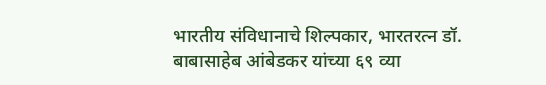भारतीय संविधानाचे शिल्पकार, भारतरत्न डॉ. बाबासाहेब आंबेडकर यांच्या ६९ व्या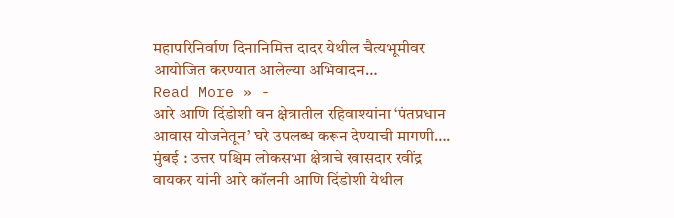महापरिनिर्वाण दिनानिमित्त दादर येथील चैत्यभूमीवर आयोजित करण्यात आलेल्या अभिवादन…
Read More » -
आरे आणि दिंडोशी वन क्षेत्रातील रहिवाश्यांना ‘पंतप्रधान आवास योजनेतून’ घरे उपलब्ध करून देण्याची मागणी….
मुंबई : उत्तर पश्चिम लोकसभा क्षेत्राचे खासदार रवींद्र वायकर यांनी आरे कॉलनी आणि दिंडोशी येथील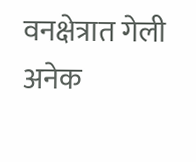वनक्षेत्रात गेली अनेक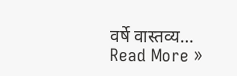वर्षे वास्तव्य…
Read More »